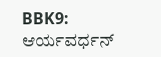BBK9: ಆರ್ಯವರ್ಧನ್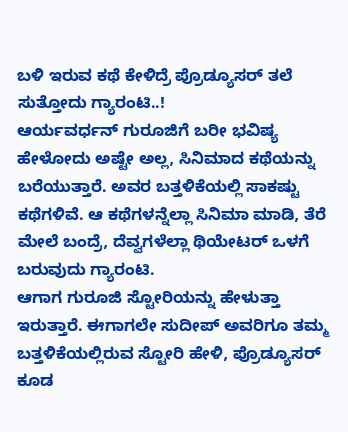ಬಳಿ ಇರುವ ಕಥೆ ಕೇಳಿದ್ರೆ ಪ್ರೊಡ್ಯೂಸರ್ ತಲೆ ಸುತ್ತೋದು ಗ್ಯಾರಂಟಿ..!
ಆರ್ಯವರ್ಧನ್ ಗುರೂಜಿಗೆ ಬರೀ ಭವಿಷ್ಯ ಹೇಳೋದು ಅಷ್ಟೇ ಅಲ್ಲ, ಸಿನಿಮಾದ ಕಥೆಯನ್ನು ಬರೆಯುತ್ತಾರೆ. ಅವರ ಬತ್ತಳಿಕೆಯಲ್ಲಿ ಸಾಕಷ್ಟು ಕಥೆಗಳಿವೆ. ಆ ಕಥೆಗಳನ್ನೆಲ್ಲಾ ಸಿನಿಮಾ ಮಾಡಿ, ತೆರೆ ಮೇಲೆ ಬಂದ್ರೆ, ದೆವ್ವಗಳೆಲ್ಲಾ ಥಿಯೇಟರ್ ಒಳಗೆ ಬರುವುದು ಗ್ಯಾರಂಟಿ.
ಆಗಾಗ ಗುರೂಜಿ ಸ್ಟೋರಿಯನ್ನು ಹೇಳುತ್ತಾ ಇರುತ್ತಾರೆ. ಈಗಾಗಲೇ ಸುದೀಪ್ ಅವರಿಗೂ ತಮ್ಮ ಬತ್ತಳಿಕೆಯಲ್ಲಿರುವ ಸ್ಟೋರಿ ಹೇಳಿ, ಪ್ರೊಡ್ಯೂಸರ್ ಕೂಡ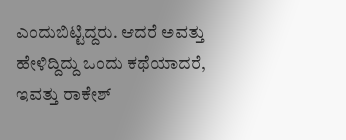ಎಂದುಬಿಟ್ಟಿದ್ದರು. ಆದರೆ ಅವತ್ತು ಹೇಳಿದ್ದಿದ್ದು ಒಂದು ಕಥೆಯಾದರೆ, ಇವತ್ತು ರಾಕೇಶ್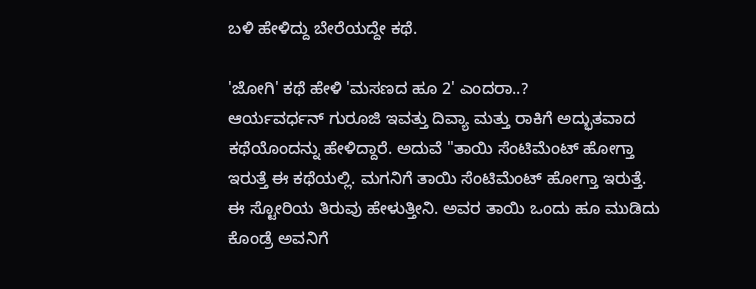ಬಳಿ ಹೇಳಿದ್ದು ಬೇರೆಯದ್ದೇ ಕಥೆ.

'ಜೋಗಿ' ಕಥೆ ಹೇಳಿ 'ಮಸಣದ ಹೂ 2' ಎಂದರಾ..?
ಆರ್ಯವರ್ಧನ್ ಗುರೂಜಿ ಇವತ್ತು ದಿವ್ಯಾ ಮತ್ತು ರಾಕಿಗೆ ಅದ್ಭುತವಾದ ಕಥೆಯೊಂದನ್ನು ಹೇಳಿದ್ದಾರೆ. ಅದುವೆ "ತಾಯಿ ಸೆಂಟಿಮೆಂಟ್ ಹೋಗ್ತಾ ಇರುತ್ತೆ ಈ ಕಥೆಯಲ್ಲಿ. ಮಗನಿಗೆ ತಾಯಿ ಸೆಂಟಿಮೆಂಟ್ ಹೋಗ್ತಾ ಇರುತ್ತೆ. ಈ ಸ್ಟೋರಿಯ ತಿರುವು ಹೇಳುತ್ತೀನಿ. ಅವರ ತಾಯಿ ಒಂದು ಹೂ ಮುಡಿದು ಕೊಂಡ್ರೆ ಅವನಿಗೆ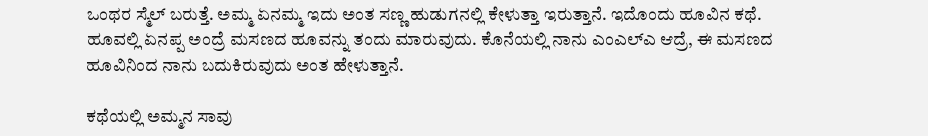ಒಂಥರ ಸ್ಮೆಲ್ ಬರುತ್ತೆ. ಅಮ್ಮ ಏನಮ್ಮ ಇದು ಅಂತ ಸಣ್ಣ ಹುಡುಗನಲ್ಲಿ ಕೇಳುತ್ತಾ ಇರುತ್ತಾನೆ. ಇದೊಂದು ಹೂವಿನ ಕಥೆ. ಹೂವಲ್ಲಿ ಏನಪ್ಪ ಅಂದ್ರೆ ಮಸಣದ ಹೂವನ್ನು ತಂದು ಮಾರುವುದು. ಕೊನೆಯಲ್ಲಿ ನಾನು ಎಂಎಲ್ಎ ಆದ್ರೆ, ಈ ಮಸಣದ ಹೂವಿನಿಂದ ನಾನು ಬದುಕಿರುವುದು ಅಂತ ಹೇಳುತ್ತಾನೆ.

ಕಥೆಯಲ್ಲಿ ಅಮ್ಮನ ಸಾವು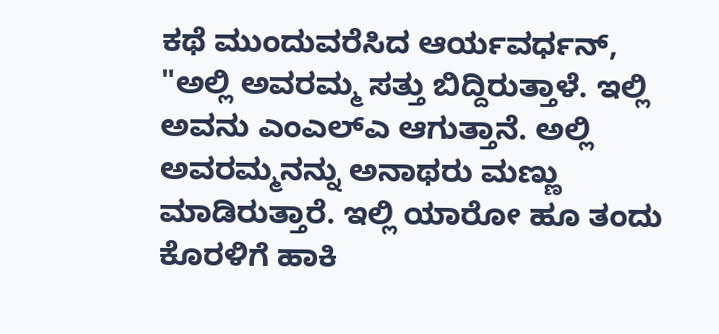ಕಥೆ ಮುಂದುವರೆಸಿದ ಆರ್ಯವರ್ಧನ್, "ಅಲ್ಲಿ ಅವರಮ್ಮ ಸತ್ತು ಬಿದ್ದಿರುತ್ತಾಳೆ. ಇಲ್ಲಿ ಅವನು ಎಂಎಲ್ಎ ಆಗುತ್ತಾನೆ. ಅಲ್ಲಿ ಅವರಮ್ಮನನ್ನು ಅನಾಥರು ಮಣ್ಣು ಮಾಡಿರುತ್ತಾರೆ. ಇಲ್ಲಿ ಯಾರೋ ಹೂ ತಂದು ಕೊರಳಿಗೆ ಹಾಕಿ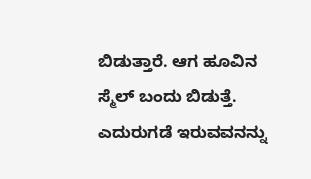ಬಿಡುತ್ತಾರೆ. ಆಗ ಹೂವಿನ ಸ್ಮೆಲ್ ಬಂದು ಬಿಡುತ್ತೆ. ಎದುರುಗಡೆ ಇರುವವನನ್ನು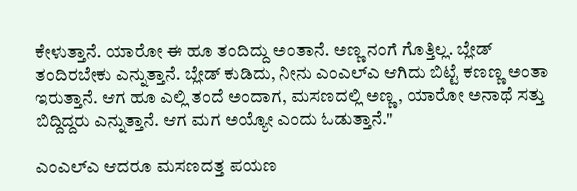ಕೇಳುತ್ತಾನೆ. ಯಾರೋ ಈ ಹೂ ತಂದಿದ್ದು ಅಂತಾನೆ. ಅಣ್ಣ ನಂಗೆ ಗೊತ್ತಿಲ್ಲ. ಬ್ಲೇಡ್ ತಂದಿರಬೇಕು ಎನ್ನುತ್ತಾನೆ. ಬ್ಲೇಡ್ ಕುಡಿದು, ನೀನು ಎಂಎಲ್ಎ ಆಗಿದು ಬಿಟ್ಟೆ ಕಣಣ್ಣ ಅಂತಾ ಇರುತ್ತಾನೆ. ಆಗ ಹೂ ಎಲ್ಲಿ ತಂದೆ ಅಂದಾಗ, ಮಸಣದಲ್ಲಿ ಅಣ್ಣ, ಯಾರೋ ಅನಾಥೆ ಸತ್ತು ಬಿದ್ದಿದ್ದರು ಎನ್ನುತ್ತಾನೆ. ಆಗ ಮಗ ಅಯ್ಯೋ ಎಂದು ಓಡುತ್ತಾನೆ."

ಎಂಎಲ್ಎ ಆದರೂ ಮಸಣದತ್ತ ಪಯಣ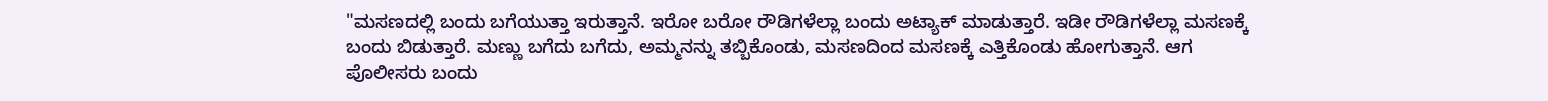"ಮಸಣದಲ್ಲಿ ಬಂದು ಬಗೆಯುತ್ತಾ ಇರುತ್ತಾನೆ. ಇರೋ ಬರೋ ರೌಡಿಗಳೆಲ್ಲಾ ಬಂದು ಅಟ್ಯಾಕ್ ಮಾಡುತ್ತಾರೆ. ಇಡೀ ರೌಡಿಗಳೆಲ್ಲಾ ಮಸಣಕ್ಕೆ ಬಂದು ಬಿಡುತ್ತಾರೆ. ಮಣ್ಣು ಬಗೆದು ಬಗೆದು, ಅಮ್ಮನನ್ನು ತಬ್ಬಿಕೊಂಡು, ಮಸಣದಿಂದ ಮಸಣಕ್ಕೆ ಎತ್ತಿಕೊಂಡು ಹೋಗುತ್ತಾನೆ. ಆಗ ಪೊಲೀಸರು ಬಂದು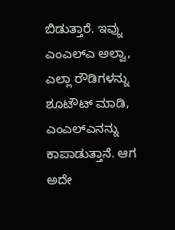ಬಿಡುತ್ತಾರೆ. ಇವ್ನು ಎಂಎಲ್ಎ ಅಲ್ವಾ, ಎಲ್ಲಾ ರೌಡಿಗಳನ್ನು ಶೂಟೌಟ್ ಮಾಡಿ, ಎಂಎಲ್ಎನನ್ನು ಕಾಪಾಡುತ್ತಾನೆ. ಆಗ ಅದೇ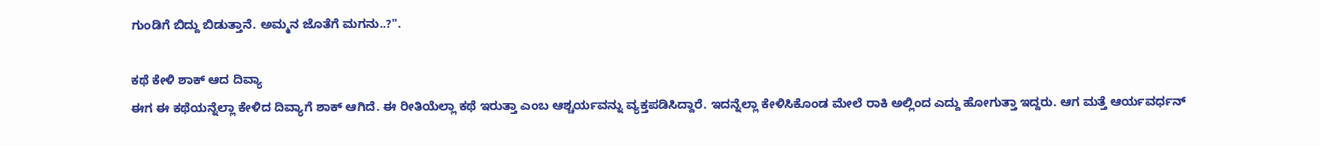ಗುಂಡಿಗೆ ಬಿದ್ದು ಬಿಡುತ್ತಾನೆ. ಅಮ್ಮನ ಜೊತೆಗೆ ಮಗನು..?".

ಕಥೆ ಕೇಳಿ ಶಾಕ್ ಆದ ದಿವ್ಯಾ
ಈಗ ಈ ಕಥೆಯನ್ನೆಲ್ಲಾ ಕೇಳಿದ ದಿವ್ಯಾಗೆ ಶಾಕ್ ಆಗಿದೆ. ಈ ರೀತಿಯೆಲ್ಲಾ ಕಥೆ ಇರುತ್ತಾ ಎಂಬ ಆಶ್ಚರ್ಯವನ್ನು ವ್ಯಕ್ತಪಡಿಸಿದ್ದಾರೆ. ಇದನ್ನೆಲ್ಲಾ ಕೇಳಿಸಿಕೊಂಡ ಮೇಲೆ ರಾಕಿ ಅಲ್ಲಿಂದ ಎದ್ದು ಹೋಗುತ್ತಾ ಇದ್ದರು. ಆಗ ಮತ್ತೆ ಆರ್ಯವರ್ಧನ್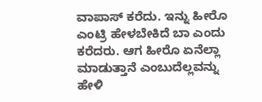ವಾಪಾಸ್ ಕರೆದು. ಇನ್ನು ಹೀರೊ ಎಂಟ್ರಿ ಹೇಳಬೇಕಿದೆ ಬಾ ಎಂದು ಕರೆದರು. ಆಗ ಹೀರೊ ಏನೆಲ್ಲಾ ಮಾಡುತ್ತಾನೆ ಎಂಬುದೆಲ್ಲವನ್ನು ಹೇಳಿ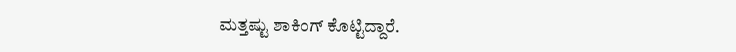ಮತ್ತಷ್ಟು ಶಾಕಿಂಗ್ ಕೊಟ್ಟಿದ್ದಾರೆ.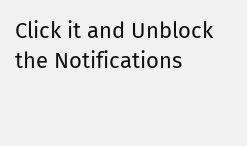Click it and Unblock the Notifications